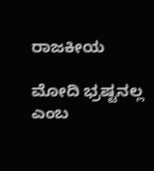ರಾಜಕೀಯ

ಮೋದಿ ಭ್ರಷ್ಟನಲ್ಲ ಎಂಬ‌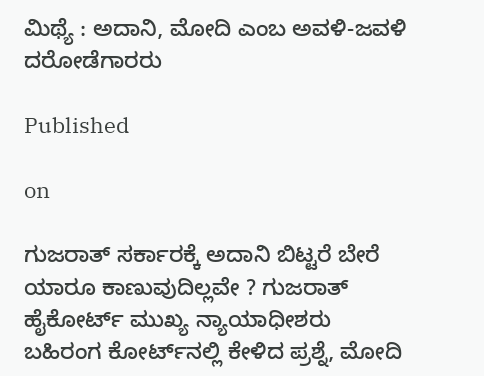ಮಿಥ್ಯೆ : ಅದಾನಿ, ಮೋದಿ ಎಂಬ ಅವಳಿ-ಜವಳಿ ದರೋಡೆಗಾರರು

Published

on

ಗುಜರಾತ್ ಸರ್ಕಾರಕ್ಕೆ ಅದಾನಿ ಬಿಟ್ಟರೆ ಬೇರೆ ಯಾರೂ ಕಾಣುವುದಿಲ್ಲವೇ ? ಗುಜರಾತ್ ಹೈಕೋರ್ಟ್ ಮುಖ್ಯ ನ್ಯಾಯಾಧೀಶರು ಬಹಿರಂಗ ಕೋರ್ಟ್‌ನಲ್ಲಿ ಕೇಳಿದ ಪ್ರಶ್ನೆ, ಮೋದಿ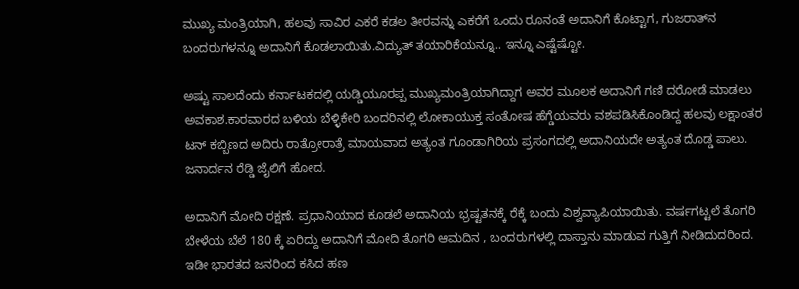ಮುಖ್ಯ ಮಂತ್ರಿಯಾಗಿ, ಹಲವು ಸಾವಿರ ಎಕರೆ ಕಡಲ ತೀರವನ್ನು ಎಕರೆಗೆ ಒಂದು ರೂನಂತೆ ಅದಾನಿಗೆ ಕೊಟ್ಟಾಗ, ಗುಜರಾತ್‌ನ ಬಂದರುಗಳನ್ನೂ ಅದಾನಿಗೆ ಕೊಡಲಾಯಿತು.ವಿದ್ಯುತ್ ತಯಾರಿಕೆಯನ್ನೂ.. ಇನ್ನೂ ಎಷ್ಟೆಷ್ಟೋ.

ಅಷ್ಟು ಸಾಲದೆಂದು ಕರ್ನಾಟಕದಲ್ಲಿ ಯಡ್ಡಿಯೂರಪ್ಪ ಮುಖ್ಯಮಂತ್ರಿಯಾಗಿದ್ದಾಗ ಅವರ ಮೂಲಕ ಅದಾನಿಗೆ ಗಣಿ ದರೋಡೆ ಮಾಡಲು ಅವಕಾಶ.ಕಾರವಾರದ ಬಳಿಯ ಬೆಳ್ಳಿಕೇರಿ ಬಂದರಿನಲ್ಲಿ ಲೋಕಾಯುಕ್ತ ಸಂತೋಷ ಹೆಗ್ಡೆಯವರು ವಶಪಡಿಸಿಕೊಂಡಿದ್ದ ಹಲವು ಲಕ್ಷಾಂತರ ಟನ್ ಕಬ್ಬಿಣದ ಅದಿರು ರಾತ್ರೋರಾತ್ರೆ ಮಾಯವಾದ ಅತ್ಯಂತ ಗೂಂಡಾಗಿರಿಯ ಪ್ರಸಂಗದಲ್ಲಿ ಅದಾನಿಯದೇ ಅತ್ಯಂತ ದೊಡ್ಡ ಪಾಲು. ಜನಾರ್ದನ ರೆಡ್ಡಿ ಜೈಲಿಗೆ ಹೋದ.

ಅದಾನಿಗೆ ಮೋದಿ ರಕ್ಷಣೆ. ಪ್ರಧಾನಿಯಾದ ಕೂಡಲೆ ಅದಾನಿಯ ಭ್ರಷ್ಟತನಕ್ಕೆ ರೆಕ್ಕೆ ಬಂದು ವಿಶ್ವವ್ಯಾಪಿಯಾಯಿತು. ವರ್ಷಗಟ್ಟಲೆ ತೊಗರಿ ಬೇಳೆಯ ಬೆಲೆ 180 ಕ್ಕೆ ಏರಿದ್ದು ಅದಾನಿಗೆ ಮೋದಿ ತೊಗರಿ ಆಮದಿನ , ಬಂದರುಗಳಲ್ಲಿ ದಾಸ್ತಾನು ಮಾಡುವ ಗುತ್ತಿಗೆ ನೀಡಿದುದರಿಂದ. ಇಡೀ ಭಾರತದ ಜನರಿಂದ ಕಸಿದ ಹಣ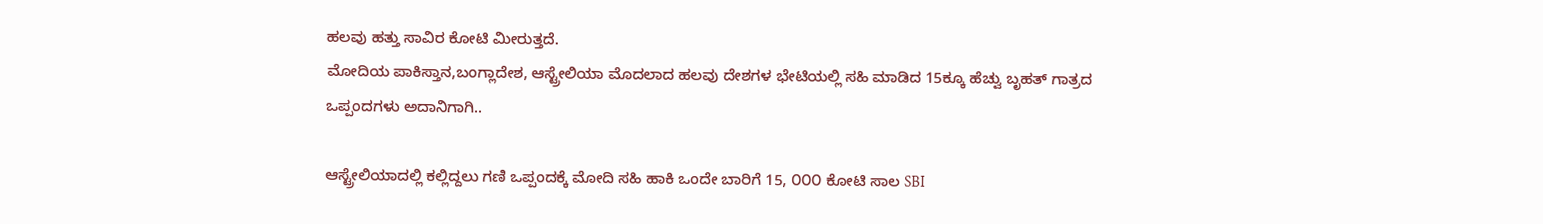ಹಲವು ಹತ್ತು ಸಾವಿರ ಕೋಟಿ ಮೀರುತ್ತದೆ.
ಮೋದಿಯ ಪಾಕಿಸ್ತಾನ,ಬಂಗ್ಲಾದೇಶ, ಆಸ್ಟ್ರೇಲಿಯಾ ಮೊದಲಾದ ಹಲವು ದೇಶಗಳ ಭೇಟಿಯಲ್ಲಿ ಸಹಿ ಮಾಡಿದ 15ಕ್ಕೂ ಹೆಚ್ವು ಬೃಹತ್ ಗಾತ್ರದ ಒಪ್ಪಂದಗಳು ಅದಾನಿಗಾಗಿ..

ಆಸ್ಟ್ರೇಲಿಯಾದಲ್ಲಿ ಕಲ್ಲಿದ್ದಲು ಗಣಿ ಒಪ್ಪಂದಕ್ಕೆ‌ ಮೋದಿ ಸಹಿ ಹಾಕಿ ಒಂದೇ ಬಾರಿಗೆ 15, ೦೦೦ ಕೋಟಿ ಸಾಲ SBI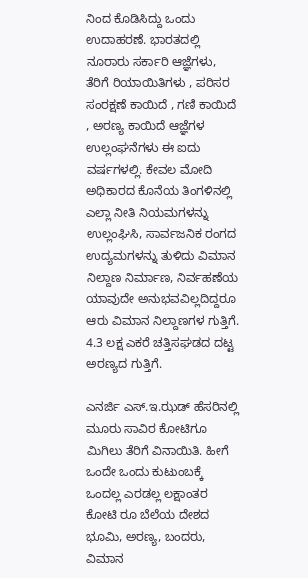ನಿಂದ ಕೊಡಿಸಿದ್ದು ಒಂದು ಉದಾಹರಣೆ. ಭಾರತದಲ್ಲಿ ನೂರಾರು ಸರ್ಕಾರಿ ಆಜ್ಞೆಗಳು, ತೆರಿಗೆ ರಿಯಾಯಿತಿಗಳು , ಪರಿಸರ ಸಂರಕ್ಷಣೆ ಕಾಯಿದೆ , ಗಣಿ ಕಾಯಿದೆ , ಅರಣ್ಯ ಕಾಯಿದೆ ಆಜ್ಞೆಗಳ ಉಲ್ಲಂಘನೆಗಳು ಈ ಐದು ವರ್ಷಗಳಲ್ಲಿ. ಕೇವಲ ಮೋದಿ ಅಧಿಕಾರದ ಕೊನೆಯ ತಿಂಗಳಿನಲ್ಲಿ ಎಲ್ಲಾ ನೀತಿ ನಿಯಮಗಳನ್ನು ಉಲ್ಲಂಘಿಸಿ, ಸಾರ್ವಜನಿಕ ರಂಗದ ಉದ್ಯಮಗಳನ್ನು ತುಳಿದು ವಿಮಾನ ನಿಲ್ದಾಣ ನಿರ್ಮಾಣ, ನಿರ್ವಹಣೆಯ ಯಾವುದೇ ಅನುಭವವಿಲ್ಲದಿದ್ದರೂ ಆರು ವಿಮಾನ ನಿಲ್ದಾಣಗಳ ಗುತ್ತಿಗೆ. 4.3 ಲಕ್ಷ ಎಕರೆ ಚತ್ತಿಸಘಡದ ದಟ್ಟ ಅರಣ್ಯದ ಗುತ್ತಿಗೆ.

ಎನರ್ಜಿ ಎಸ್.ಇ.ಝಡ್ ಹೆಸರಿನಲ್ಲಿ ಮೂರು ಸಾವಿರ ಕೋಟಿಗೂ ಮಿಗಿಲು ತೆರಿಗೆ ವಿನಾಯಿತಿ. ಹೀಗೆ ಒಂದೇ ಒಂದು ಕುಟುಂಬಕ್ಕೆ ಒಂದಲ್ಲ ಎರಡಲ್ಲ ಲಕ್ಷಾಂತರ ಕೋಟಿ ರೂ ಬೆಲೆಯ ದೇಶದ ಭೂಮಿ, ಅರಣ್ಯ, ಬಂದರು, ವಿಮಾನ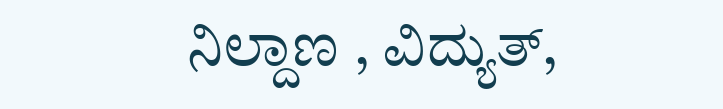ನಿಲ್ದಾಣ , ವಿದ್ಯುತ್,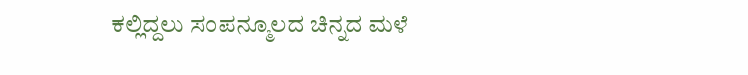ಕಲ್ಲಿದ್ದಲು ಸಂಪನ್ಮೂಲದ ಚಿನ್ನದ ಮಳೆ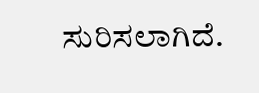ಸುರಿಸಲಾಗಿದೆ‌.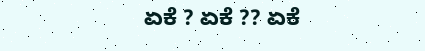ಏಕೆ ? ಏಕೆ ?? ಏಕೆ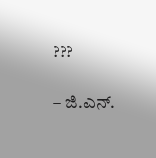???

– ಜಿ.ಎನ್.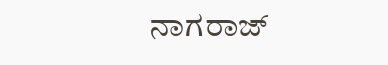ನಾಗರಾಜ್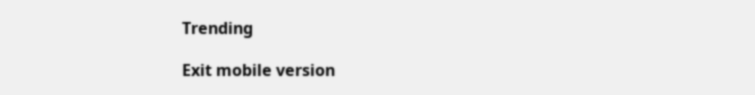Trending

Exit mobile version